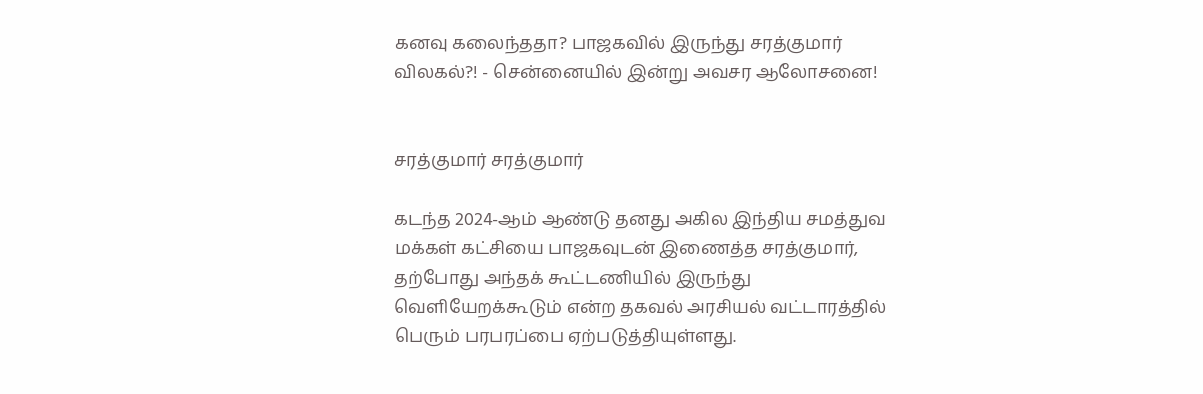கனவு கலைந்ததா? பாஜகவில் இருந்து சரத்குமார் விலகல்?! - சென்னையில் இன்று அவசர ஆலோசனை!


சரத்குமார் சரத்குமார்

கடந்த 2024-ஆம் ஆண்டு தனது அகில இந்திய சமத்துவ மக்கள் கட்சியை பாஜகவுடன் இணைத்த சரத்குமார், தற்போது அந்தக் கூட்டணியில் இருந்து வெளியேறக்கூடும் என்ற தகவல் அரசியல் வட்டாரத்தில் பெரும் பரபரப்பை ஏற்படுத்தியுள்ளது.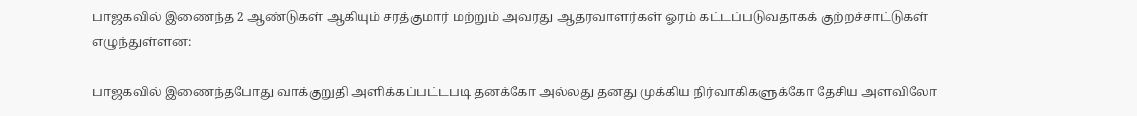பாஜகவில் இணைந்த 2 ஆண்டுகள் ஆகியும் சரத்குமார் மற்றும் அவரது ஆதரவாளர்கள் ஓரம் கட்டப்படுவதாகக் குற்றச்சாட்டுகள் எழுந்துள்ளன:

பாஜகவில் இணைந்தபோது வாக்குறுதி அளிக்கப்பட்டபடி தனக்கோ அல்லது தனது முக்கிய நிர்வாகிகளுக்கோ தேசிய அளவிலோ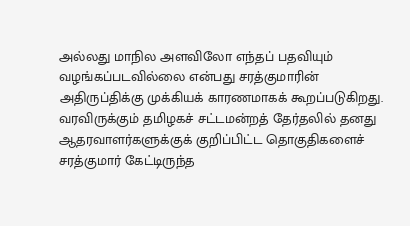அல்லது மாநில அளவிலோ எந்தப் பதவியும் வழங்கப்படவில்லை என்பது சரத்குமாரின் அதிருப்திக்கு முக்கியக் காரணமாகக் கூறப்படுகிறது. வரவிருக்கும் தமிழகச் சட்டமன்றத் தேர்தலில் தனது ஆதரவாளர்களுக்குக் குறிப்பிட்ட தொகுதிகளைச் சரத்குமார் கேட்டிருந்த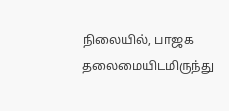நிலையில், பாஜக தலைமையிடமிருந்து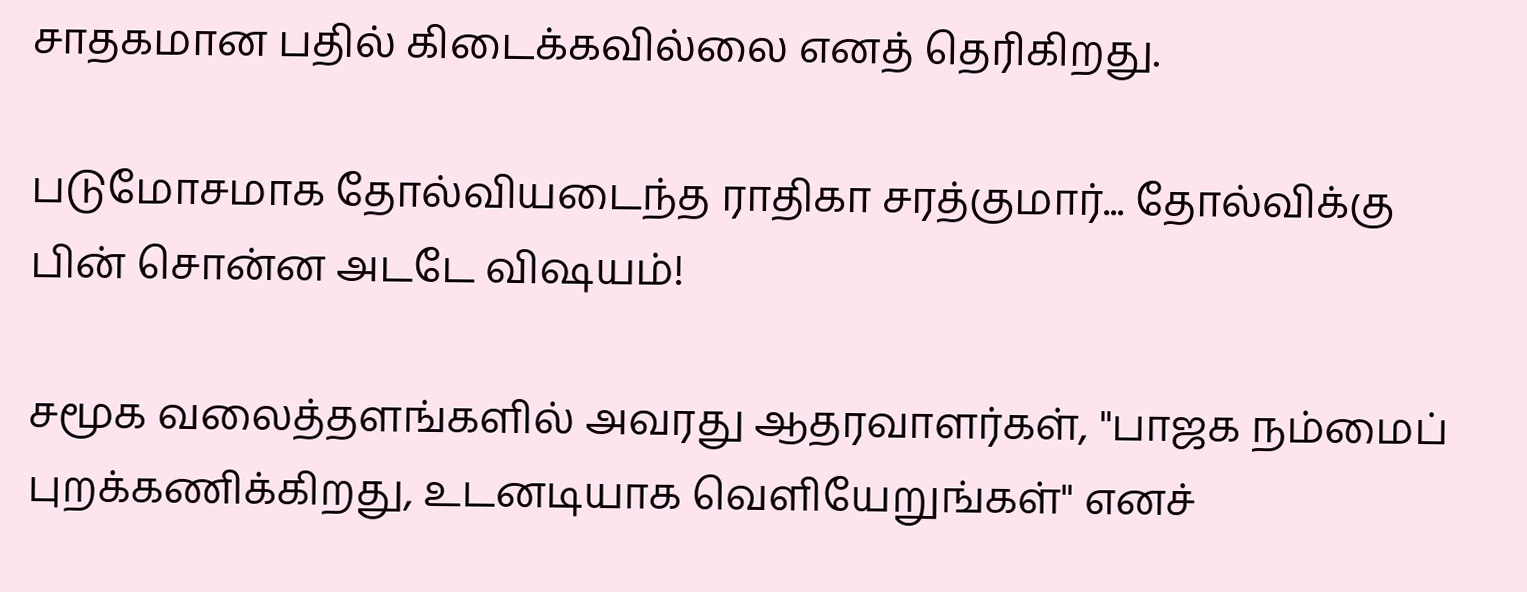சாதகமான பதில் கிடைக்கவில்லை எனத் தெரிகிறது.

படுமோசமாக தோல்வியடைந்த ராதிகா சரத்குமார்... தோல்விக்கு பின் சொன்ன அடடே விஷயம்!

சமூக வலைத்தளங்களில் அவரது ஆதரவாளர்கள், "பாஜக நம்மைப் புறக்கணிக்கிறது, உடனடியாக வெளியேறுங்கள்" எனச்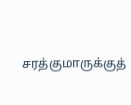சரத்குமாருக்குத்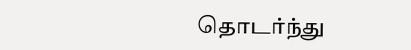தொடர்ந்து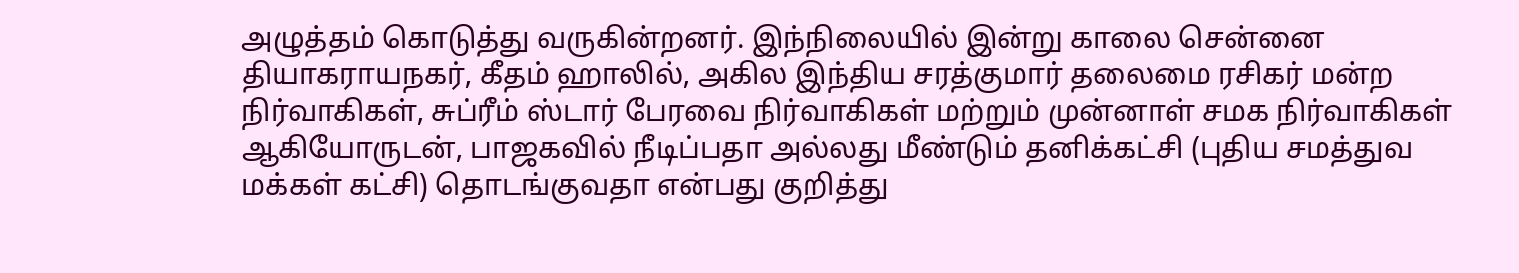அழுத்தம் கொடுத்து வருகின்றனர். இந்நிலையில் இன்று காலை சென்னை தியாகராயநகர், கீதம் ஹாலில், அகில இந்திய சரத்குமார் தலைமை ரசிகர் மன்ற நிர்வாகிகள், சுப்ரீம் ஸ்டார் பேரவை நிர்வாகிகள் மற்றும் முன்னாள் சமக நிர்வாகிகள் ஆகியோருடன், பாஜகவில் நீடிப்பதா அல்லது மீண்டும் தனிக்கட்சி (புதிய சமத்துவ மக்கள் கட்சி) தொடங்குவதா என்பது குறித்து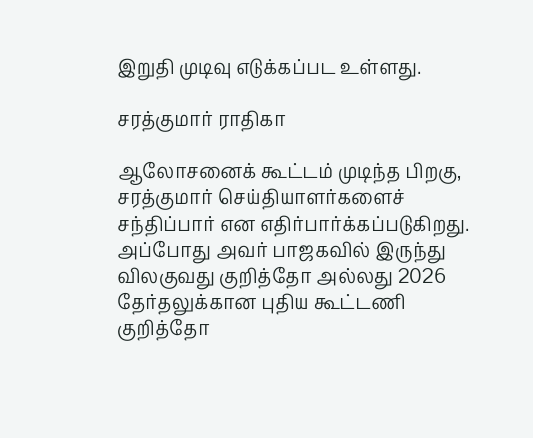இறுதி முடிவு எடுக்கப்பட உள்ளது.

சரத்குமார் ராதிகா

ஆலோசனைக் கூட்டம் முடிந்த பிறகு, சரத்குமார் செய்தியாளர்களைச் சந்திப்பார் என எதிர்பார்க்கப்படுகிறது. அப்போது அவர் பாஜகவில் இருந்து விலகுவது குறித்தோ அல்லது 2026 தேர்தலுக்கான புதிய கூட்டணி குறித்தோ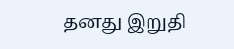தனது இறுதி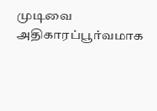முடிவை அதிகாரப்பூர்வமாக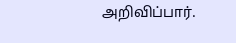அறிவிப்பார்.